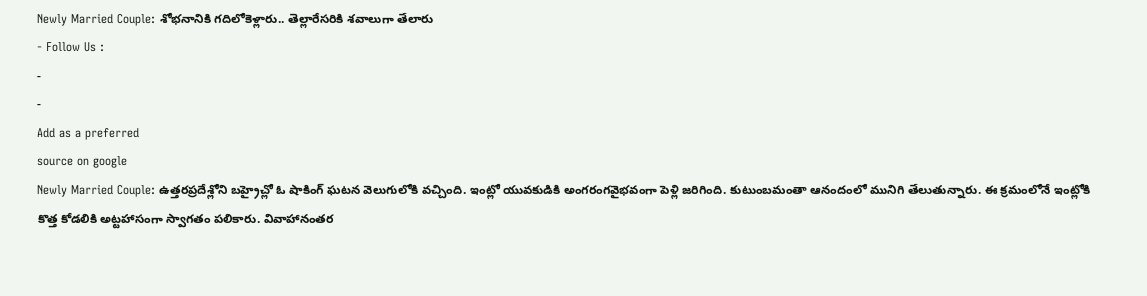Newly Married Couple: శోభనానికి గదిలోకెళ్లారు.. తెల్లారేసరికి శవాలుగా తేలారు
- Follow Us :
-
-
Add as a preferred
source on google
Newly Married Couple: ఉత్తరప్రదేశ్లోని బహ్రైచ్లో ఓ షాకింగ్ ఘటన వెలుగులోకి వచ్చింది. ఇంట్లో యువకుడికి అంగరంగవైభవంగా పెళ్లి జరిగింది. కుటుంబమంతా ఆనందంలో మునిగి తేలుతున్నారు. ఈ క్రమంలోనే ఇంట్లోకి కొత్త కోడలికి అట్టహాసంగా స్వాగతం పలికారు. వివాహానంతర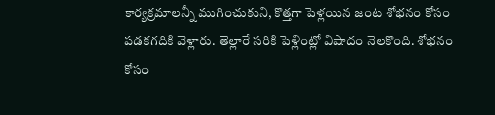కార్యక్రమాలన్నీ ముగించుకుని, కొత్తగా పెళ్లయిన జంట శోభనం కోసం పడకగదికి వెళ్లారు. తెల్లారే సరికి పెళ్లింట్లో విషాదం నెలకొంది. శోభనం కోసం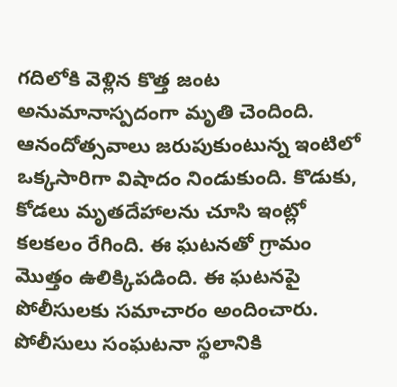గదిలోకి వెళ్లిన కొత్త జంట అనుమానాస్పదంగా మృతి చెందింది. ఆనందోత్సవాలు జరుపుకుంటున్న ఇంటిలో ఒక్కసారిగా విషాదం నిండుకుంది. కొడుకు, కోడలు మృతదేహాలను చూసి ఇంట్లో కలకలం రేగింది. ఈ ఘటనతో గ్రామం మొత్తం ఉలిక్కిపడింది. ఈ ఘటనపై పోలీసులకు సమాచారం అందించారు. పోలీసులు సంఘటనా స్థలానికి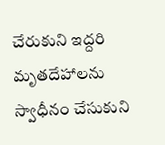చేరుకుని ఇద్దరి మృతదేహాలను స్వాధీనం చేసుకుని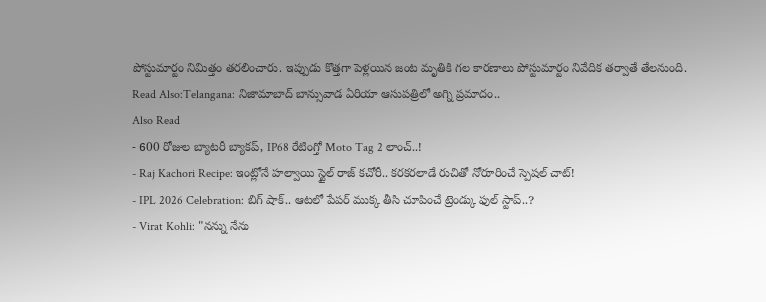పోస్టుమార్టం నిమిత్తం తరలించారు. ఇప్పుడు కొత్తగా పెళ్లయిన జంట మృతికి గల కారణాలు పోస్టుమార్టం నివేదిక తర్వాతే తేలనుంది.
Read Also:Telangana: నిజామాబాద్ బాన్సువాడ ఏరియా ఆసుపత్రిలో అగ్ని ప్రమాదం..
Also Read
- 600 రోజుల బ్యాటరీ బ్యాకప్, IP68 రేటింగ్తో Moto Tag 2 లాంచ్..!
- Raj Kachori Recipe: ఇంట్లోనే హల్వాయి స్టైల్ రాజ్ కచోరీ.. కరకరలాడే రుచితో నోరూరించే స్పెషల్ చాట్!
- IPL 2026 Celebration: బిగ్ షాక్.. ఆటలో పేపర్ ముక్క తీసి చూపించే ట్రెండ్కు ఫుల్ స్టాప్..?
- Virat Kohli: "నన్ను నేను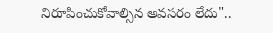నిరూపించుకోవాల్సిన అవసరం లేదు"..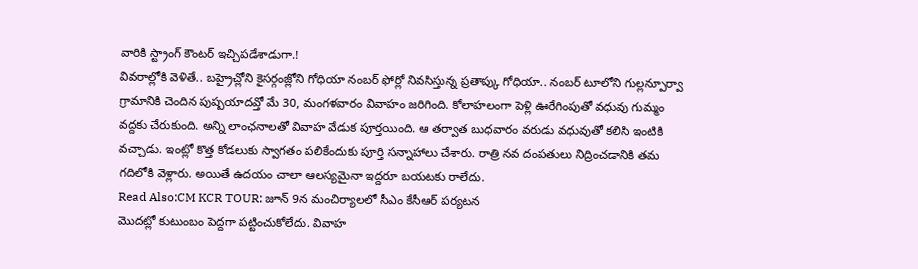వారికి స్ట్రాంగ్ కౌంటర్ ఇచ్చిపడేశాడుగా.!
వివరాల్లోకి వెళితే.. బహ్రైచ్లోని కైసర్గంజ్లోని గోధియా నంబర్ ఫోర్లో నివసిస్తున్న ప్రతాప్కు గోధియా.. నంబర్ టూలోని గుల్లన్పూర్వా గ్రామానికి చెందిన పుష్పయాదవ్తో మే 30, మంగళవారం వివాహం జరిగింది. కోలాహలంగా పెళ్లి ఊరేగింపుతో వధువు గుమ్మం వద్దకు చేరుకుంది. అన్ని లాంఛనాలతో వివాహ వేడుక పూర్తయింది. ఆ తర్వాత బుధవారం వరుడు వధువుతో కలిసి ఇంటికి వచ్చాడు. ఇంట్లో కొత్త కోడలుకు స్వాగతం పలికేందుకు పూర్తి సన్నాహాలు చేశారు. రాత్రి నవ దంపతులు నిద్రించడానికి తమ గదిలోకి వెళ్లారు. అయితే ఉదయం చాలా ఆలస్యమైనా ఇద్దరూ బయటకు రాలేదు.
Read Also:CM KCR TOUR: జూన్ 9న మంచిర్యాలలో సీఎం కేసీఆర్ పర్యటన
మొదట్లో కుటుంబం పెద్దగా పట్టించుకోలేదు. వివాహ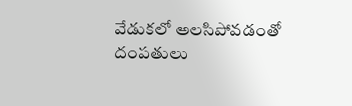వేడుకలో అలసిపోవడంతో దంపతులు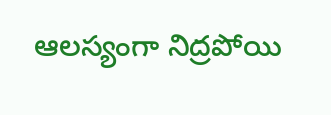ఆలస్యంగా నిద్రపోయి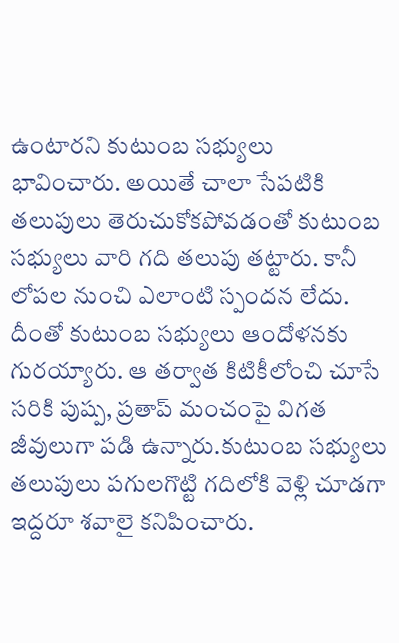ఉంటారని కుటుంబ సభ్యులు భావించారు. అయితే చాలా సేపటికి తలుపులు తెరుచుకోకపోవడంతో కుటుంబ సభ్యులు వారి గది తలుపు తట్టారు. కానీ లోపల నుంచి ఎలాంటి స్పందన లేదు. దీంతో కుటుంబ సభ్యులు ఆందోళనకు గురయ్యారు. ఆ తర్వాత కిటికీలోంచి చూసే సరికి పుష్ప, ప్రతాప్ మంచంపై విగత జీవులుగా పడి ఉన్నారు.కుటుంబ సభ్యులు తలుపులు పగులగొట్టి గదిలోకి వెళ్లి చూడగా ఇద్దరూ శవాలై కనిపించారు.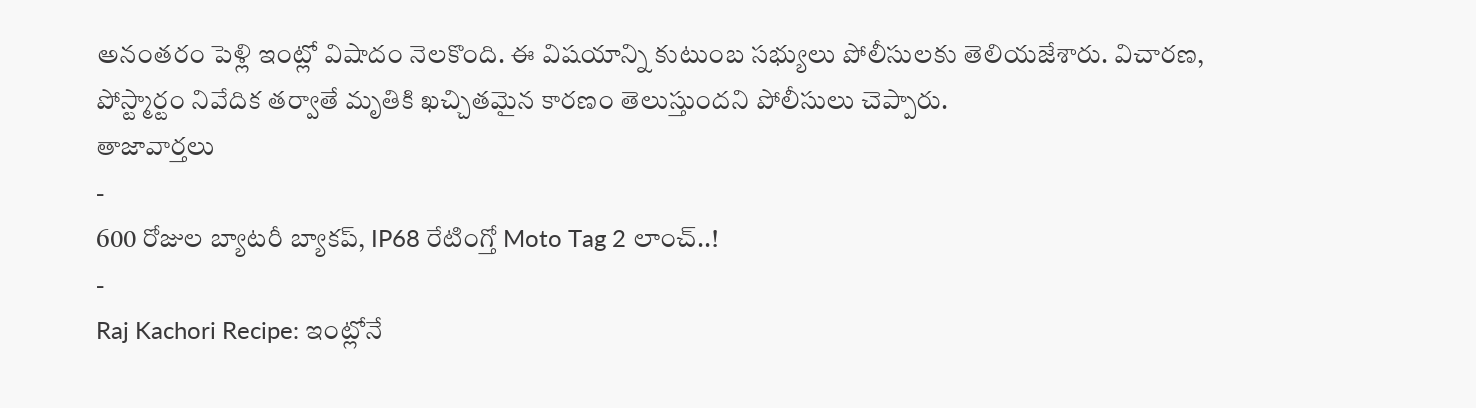అనంతరం పెళ్లి ఇంట్లో విషాదం నెలకొంది. ఈ విషయాన్ని కుటుంబ సభ్యులు పోలీసులకు తెలియజేశారు. విచారణ, పోస్ట్మార్టం నివేదిక తర్వాతే మృతికి ఖచ్చితమైన కారణం తెలుస్తుందని పోలీసులు చెప్పారు.
తాజావార్తలు
-
600 రోజుల బ్యాటరీ బ్యాకప్, IP68 రేటింగ్తో Moto Tag 2 లాంచ్..!
-
Raj Kachori Recipe: ఇంట్లోనే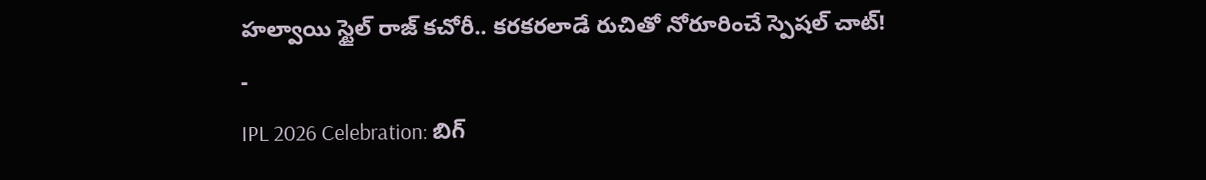హల్వాయి స్టైల్ రాజ్ కచోరీ.. కరకరలాడే రుచితో నోరూరించే స్పెషల్ చాట్!
-
IPL 2026 Celebration: బిగ్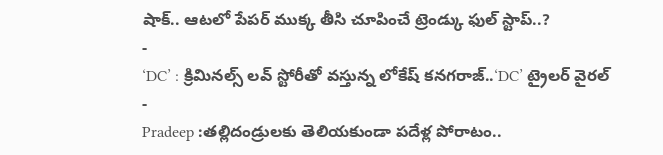షాక్.. ఆటలో పేపర్ ముక్క తీసి చూపించే ట్రెండ్కు ఫుల్ స్టాప్..?
-
‘DC’ : క్రిమినల్స్ లవ్ స్టోరీతో వస్తున్న లోకేష్ కనగరాజ్..‘DC’ ట్రైలర్ వైరల్
-
Pradeep :తల్లిదండ్రులకు తెలియకుండా పదేళ్ల పోరాటం..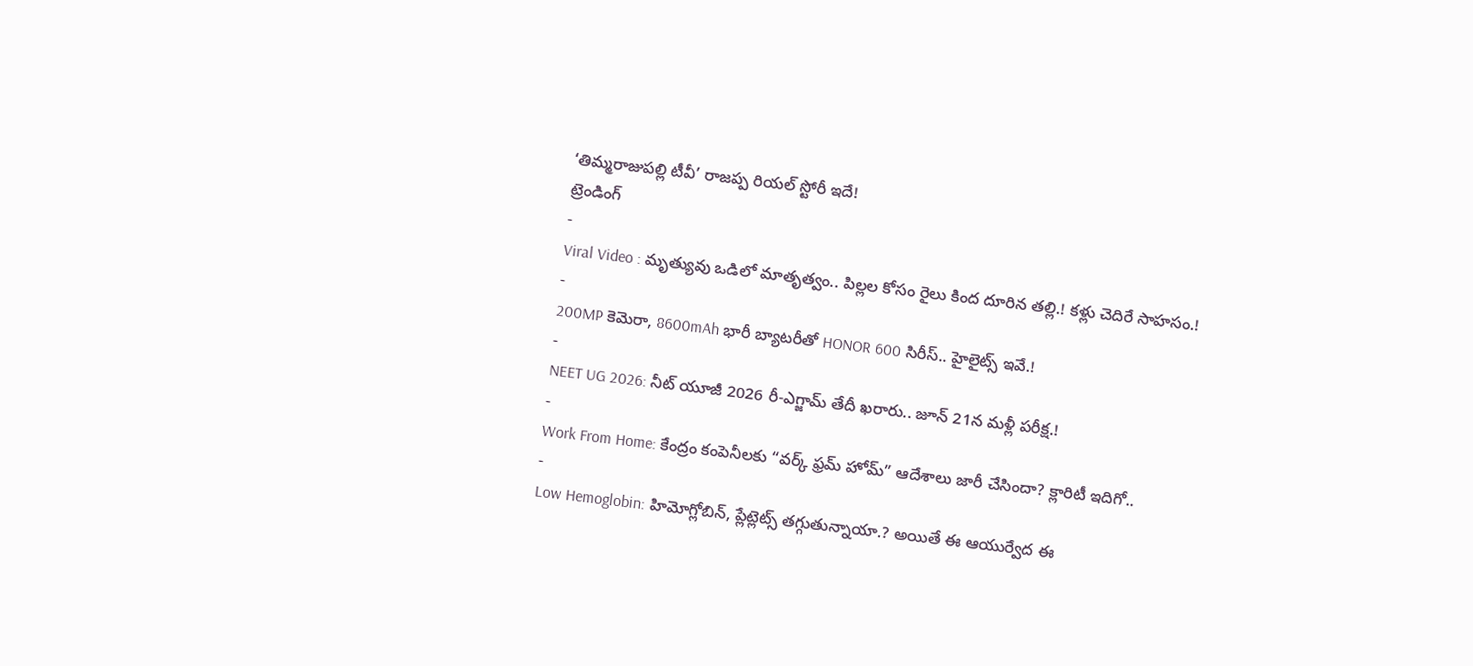‘తిమ్మరాజుపల్లి టీవీ’ రాజప్ప రియల్ స్టోరీ ఇదే!
ట్రెండింగ్
-
Viral Video : మృత్యువు ఒడిలో మాతృత్వం.. పిల్లల కోసం రైలు కింద దూరిన తల్లి.! కళ్లు చెదిరే సాహసం.!
-
200MP కెమెరా, 8600mAh భారీ బ్యాటరీతో HONOR 600 సిరీస్.. హైలైట్స్ ఇవే.!
-
NEET UG 2026: నీట్ యూజీ 2026 రీ-ఎగ్జామ్ తేదీ ఖరారు.. జూన్ 21న మళ్లీ పరీక్ష.!
-
Work From Home: కేంద్రం కంపెనీలకు “వర్క్ ఫ్రమ్ హోమ్” ఆదేశాలు జారీ చేసిందా? క్లారిటీ ఇదిగో..
-
Low Hemoglobin: హిమోగ్లోబిన్, ప్లేట్లెట్స్ తగ్గుతున్నాయా.? అయితే ఈ ఆయుర్వేద ఈ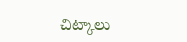చిట్కాలు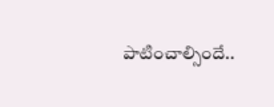పాటించాల్సిందే..